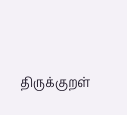திருக்குறள்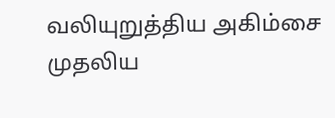வலியுறுத்திய அகிம்சை முதலிய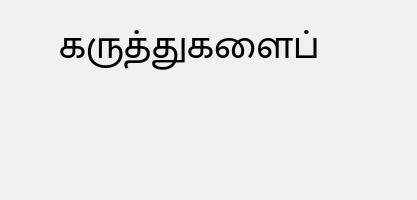கருத்துகளைப்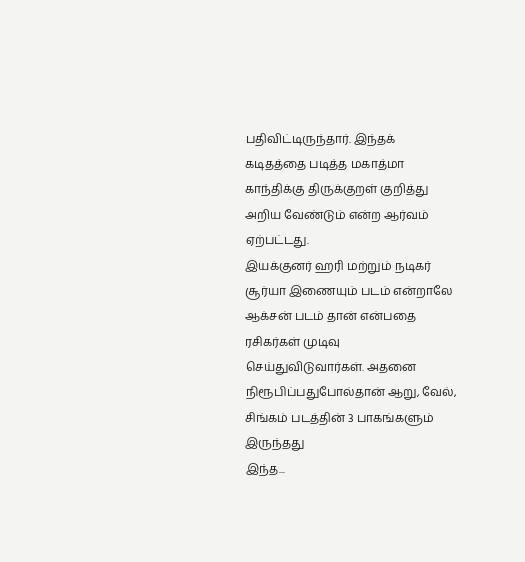பதிவிட்டிருந்தார். இந்தக் கடிதத்தை படித்த மகாத்மா காந்திக்கு திருக்குறள் குறித்து அறிய வேண்டும் என்ற ஆர்வம் ஏற்பட்டது.
இயக்குனர் ஹரி மற்றும் நடிகர் சூர்யா இணையும் படம் என்றாலே ஆக்சன் படம் தான் என்பதை ரசிகர்கள் முடிவு செய்துவிடுவார்கள். அதனை நிரூபிப்பதுபோல்தான் ஆறு, வேல், சிங்கம் படத்தின் 3 பாகங்களும் இருந்தது
இந்த...